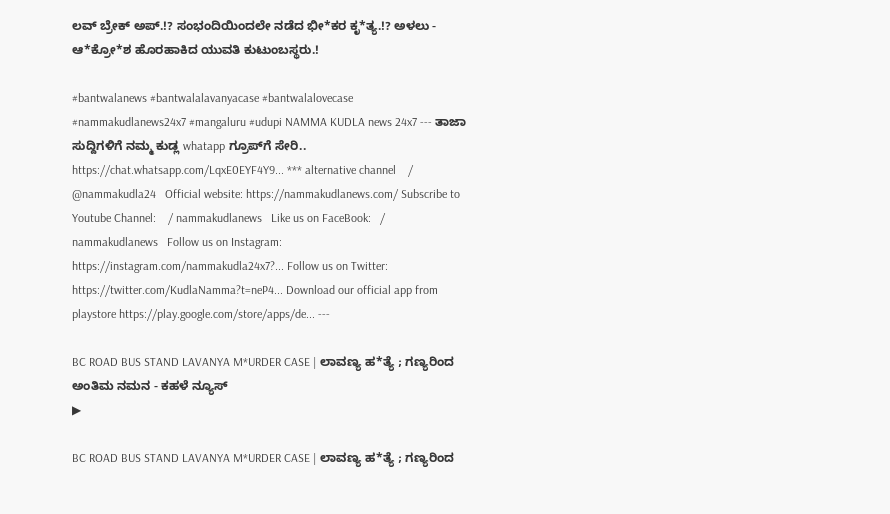ಲವ್ ಬ್ರೇಕ್ ಅಪ್.!? ಸಂಭಂದಿಯಿಂದಲೇ ನಡೆದ ಭೀ*ಕರ ಕೃ*ತ್ಯ.!? ಅಳಲು - ಆ*ಕ್ರೋ*ಶ ಹೊರಹಾಕಿದ ಯುವತಿ ಕುಟುಂಬಸ್ಥರು.!

#bantwalanews #bantwalalavanyacase #bantwalalovecase #nammakudlanews24x7 #mangaluru #udupi NAMMA KUDLA news 24x7 --- ತಾಜಾ ಸುದ್ದಿಗಳಿಗೆ ನಮ್ಮ ಕುಡ್ಲ whatapp ಗ್ರೂಪ್‌ಗೆ ಸೇರಿ.. https://chat.whatsapp.com/LqxE0EYF4Y9... *** alternative channel    / @nammakudla24   Official website: https://nammakudlanews.com/ Subscribe to Youtube Channel:    / nammakudlanews   Like us on FaceBook:   / nammakudlanews   Follow us on Instagram: https://instagram.com/nammakudla24x7?... Follow us on Twitter: https://twitter.com/KudlaNamma?t=neP4... Download our official app from playstore https://play.google.com/store/apps/de... ---

BC ROAD BUS STAND LAVANYA M*URDER CASE | ಲಾವಣ್ಯ ಹ*ತ್ಯೆ ; ಗಣ್ಯರಿಂದ ಅಂತಿಮ ನಮನ - ಕಹಳೆ ನ್ಯೂಸ್
▶

BC ROAD BUS STAND LAVANYA M*URDER CASE | ಲಾವಣ್ಯ ಹ*ತ್ಯೆ ; ಗಣ್ಯರಿಂದ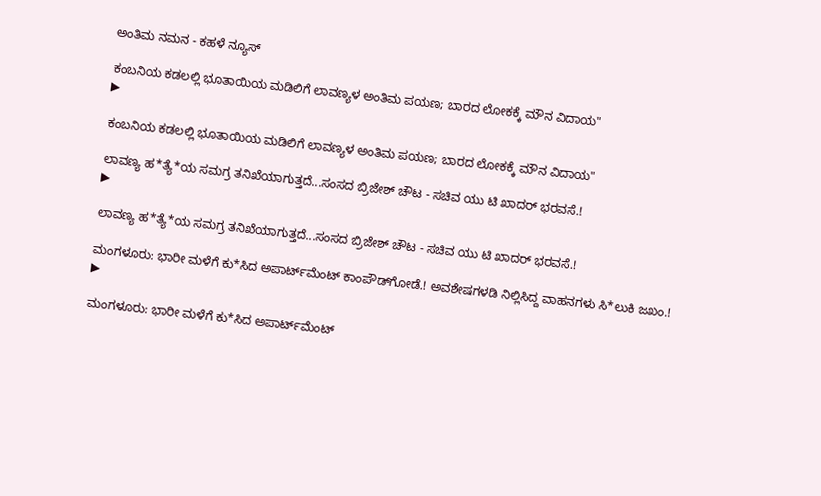ಅಂತಿಮ ನಮನ - ಕಹಳೆ ನ್ಯೂಸ್

ಕಂಬನಿಯ ಕಡಲಲ್ಲಿ ಭೂತಾಯಿಯ ಮಡಿಲಿಗೆ ಲಾವಣ್ಯಳ ಅಂತಿಮ ಪಯಣ; ಬಾರದ ಲೋಕಕ್ಕೆ ಮೌನ ವಿದಾಯ"
▶

ಕಂಬನಿಯ ಕಡಲಲ್ಲಿ ಭೂತಾಯಿಯ ಮಡಿಲಿಗೆ ಲಾವಣ್ಯಳ ಅಂತಿಮ ಪಯಣ; ಬಾರದ ಲೋಕಕ್ಕೆ ಮೌನ ವಿದಾಯ"

ಲಾವಣ್ಯ ಹ*ತ್ಯೆ*ಯ ಸಮಗ್ರ ತನಿಖೆಯಾಗುತ್ತದೆ...ಸಂಸದ ಬ್ರಿಜೇಶ್ ಚೌಟ - ಸಚಿವ ಯು ಟಿ ಖಾದರ್‌ ಭರವಸೆ.!
▶

ಲಾವಣ್ಯ ಹ*ತ್ಯೆ*ಯ ಸಮಗ್ರ ತನಿಖೆಯಾಗುತ್ತದೆ...ಸಂಸದ ಬ್ರಿಜೇಶ್ ಚೌಟ - ಸಚಿವ ಯು ಟಿ ಖಾದರ್‌ ಭರವಸೆ.!

ಮಂಗಳೂರು: ಭಾರೀ ಮಳೆಗೆ ಕು*ಸಿದ ಅಪಾರ್ಟ್‌ಮೆಂಟ್‌ ಕಾಂಪೌಡ್‌ಗೋಡೆ.! ಅವಶೇಷಗಳಡಿ ನಿಲ್ಲಿಸಿದ್ದ ವಾಹನಗಳು ಸಿ*ಲುಕಿ ಜಖಂ.!
▶

ಮಂಗಳೂರು: ಭಾರೀ ಮಳೆಗೆ ಕು*ಸಿದ ಅಪಾರ್ಟ್‌ಮೆಂಟ್‌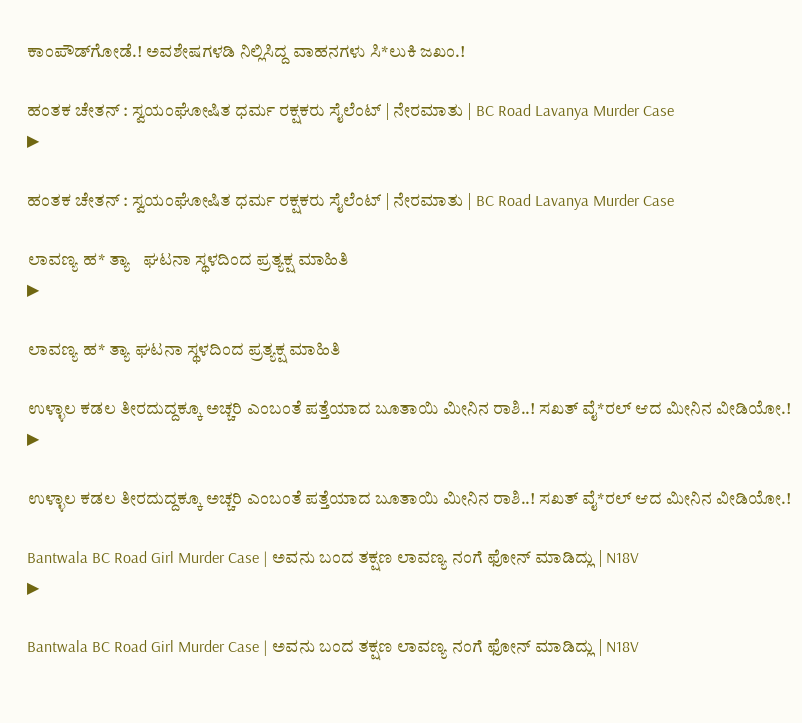ಕಾಂಪೌಡ್‌ಗೋಡೆ.! ಅವಶೇಷಗಳಡಿ ನಿಲ್ಲಿಸಿದ್ದ ವಾಹನಗಳು ಸಿ*ಲುಕಿ ಜಖಂ.!

ಹಂತಕ ಚೇತನ್ : ಸ್ವಯಂಘೋಷಿತ ಧರ್ಮ ರಕ್ಷಕರು ಸೈಲೆಂಟ್ | ನೇರಮಾತು | BC Road Lavanya Murder Case
▶

ಹಂತಕ ಚೇತನ್ : ಸ್ವಯಂಘೋಷಿತ ಧರ್ಮ ರಕ್ಷಕರು ಸೈಲೆಂಟ್ | ನೇರಮಾತು | BC Road Lavanya Murder Case

ಲಾವಣ್ಯ ಹ* ತ್ಯಾ   ಘಟನಾ ಸ್ಥಳದಿಂದ ಪ್ರತ್ಯಕ್ಷ ಮಾಹಿತಿ
▶

ಲಾವಣ್ಯ ಹ* ತ್ಯಾ ಘಟನಾ ಸ್ಥಳದಿಂದ ಪ್ರತ್ಯಕ್ಷ ಮಾಹಿತಿ

ಉಳ್ಳಾಲ ಕಡಲ ತೀರದುದ್ದಕ್ಕೂ ಅಚ್ಚರಿ ಎಂಬಂತೆ ಪತ್ತೆಯಾದ ಬೂತಾಯಿ ಮೀನಿನ ರಾಶಿ..! ಸಖತ್ ವೈ*ರಲ್ ಆದ ಮೀನಿನ ವೀಡಿಯೋ.!
▶

ಉಳ್ಳಾಲ ಕಡಲ ತೀರದುದ್ದಕ್ಕೂ ಅಚ್ಚರಿ ಎಂಬಂತೆ ಪತ್ತೆಯಾದ ಬೂತಾಯಿ ಮೀನಿನ ರಾಶಿ..! ಸಖತ್ ವೈ*ರಲ್ ಆದ ಮೀನಿನ ವೀಡಿಯೋ.!

Bantwala BC Road Girl Murder Case | ಅವನು ಬಂದ ತಕ್ಷಣ ಲಾವಣ್ಯ ನಂಗೆ ಫೋನ್ ಮಾಡಿದ್ಲು | N18V
▶

Bantwala BC Road Girl Murder Case | ಅವನು ಬಂದ ತಕ್ಷಣ ಲಾವಣ್ಯ ನಂಗೆ ಫೋನ್ ಮಾಡಿದ್ಲು | N18V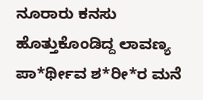ನೂರಾರು ಕನಸು ಹೊತ್ತುಕೊಂಡಿದ್ದ ಲಾವಣ್ಯ ಪಾ*ರ್ಥೀವ ಶ*ರೀ*ರ ಮನೆ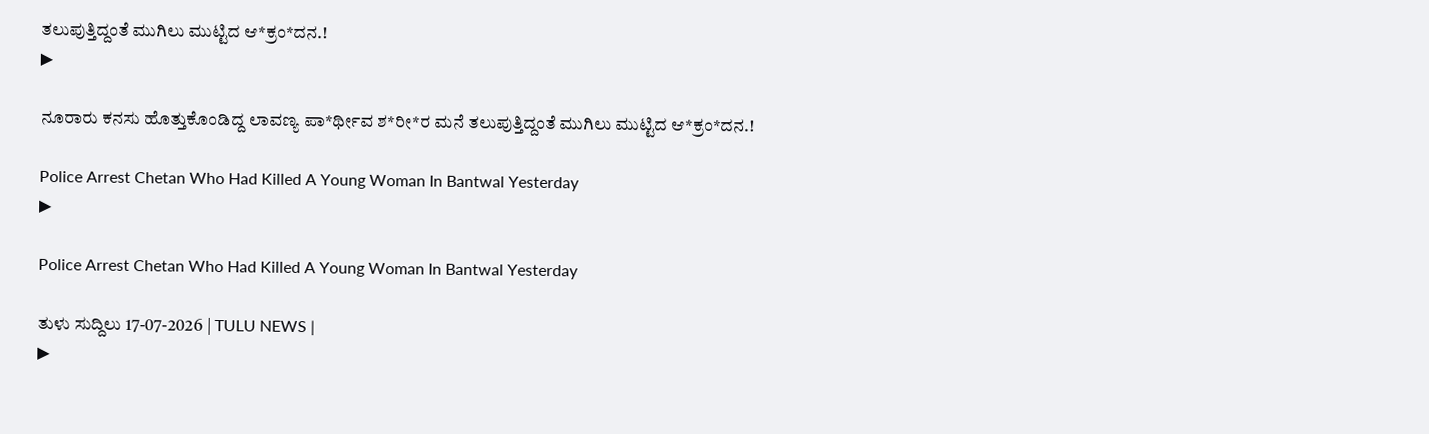ತಲುಪುತ್ತಿದ್ದಂತೆ ಮುಗಿಲು ಮುಟ್ಟಿದ ಆ*ಕ್ರಂ*ದನ.!
▶

ನೂರಾರು ಕನಸು ಹೊತ್ತುಕೊಂಡಿದ್ದ ಲಾವಣ್ಯ ಪಾ*ರ್ಥೀವ ಶ*ರೀ*ರ ಮನೆ ತಲುಪುತ್ತಿದ್ದಂತೆ ಮುಗಿಲು ಮುಟ್ಟಿದ ಆ*ಕ್ರಂ*ದನ.!

Police Arrest Chetan Who Had Killed A Young Woman In Bantwal Yesterday
▶

Police Arrest Chetan Who Had Killed A Young Woman In Bantwal Yesterday

ತುಳು ಸುದ್ದಿಲು 17-07-2026 | TULU NEWS |
▶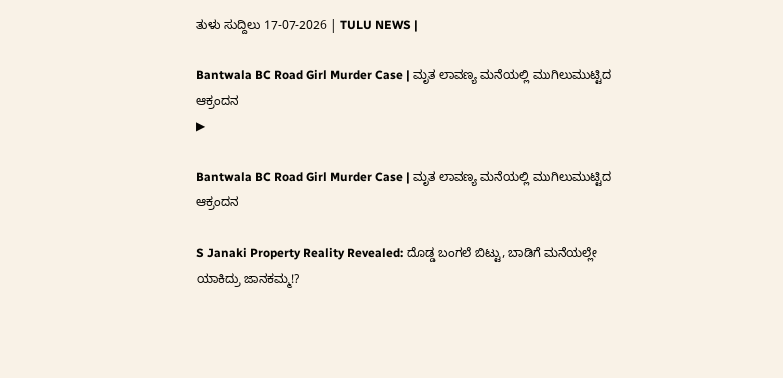ತುಳು ಸುದ್ದಿಲು 17-07-2026 | TULU NEWS |

Bantwala BC Road Girl Murder Case | ಮೃತ ಲಾವಣ್ಯ ಮನೆಯಲ್ಲಿ ಮುಗಿಲುಮುಟ್ಟಿದ ಆಕ್ರಂದನ
▶

Bantwala BC Road Girl Murder Case | ಮೃತ ಲಾವಣ್ಯ ಮನೆಯಲ್ಲಿ ಮುಗಿಲುಮುಟ್ಟಿದ ಆಕ್ರಂದನ

S Janaki Property Reality Revealed: ದೊಡ್ಡ ಬಂಗಲೆ ಬಿಟ್ಟು, ಬಾಡಿಗೆ ಮನೆಯಲ್ಲೇ ಯಾಕಿದ್ರು ಜಾನಕಮ್ಮ!?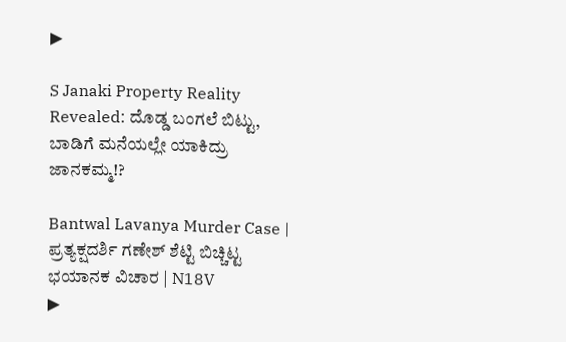▶

S Janaki Property Reality Revealed: ದೊಡ್ಡ ಬಂಗಲೆ ಬಿಟ್ಟು, ಬಾಡಿಗೆ ಮನೆಯಲ್ಲೇ ಯಾಕಿದ್ರು ಜಾನಕಮ್ಮ!?

Bantwal Lavanya Murder Case | ಪ್ರತ್ಯಕ್ಷದರ್ಶಿ ಗಣೇಶ್ ಶೆಟ್ಟಿ ಬಿಚ್ಚಿಟ್ಟ ಭಯಾನಕ ವಿಚಾರ | N18V
▶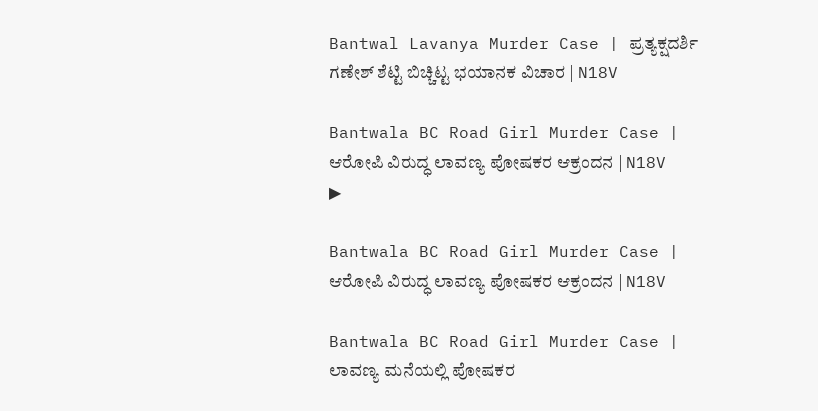Bantwal Lavanya Murder Case | ಪ್ರತ್ಯಕ್ಷದರ್ಶಿ ಗಣೇಶ್ ಶೆಟ್ಟಿ ಬಿಚ್ಚಿಟ್ಟ ಭಯಾನಕ ವಿಚಾರ | N18V

Bantwala BC Road Girl Murder Case | ಆರೋಪಿ ವಿರುದ್ಧ ಲಾವಣ್ಯ ಪೋಷಕರ ಆಕ್ರಂದನ | N18V
▶

Bantwala BC Road Girl Murder Case | ಆರೋಪಿ ವಿರುದ್ಧ ಲಾವಣ್ಯ ಪೋಷಕರ ಆಕ್ರಂದನ | N18V

Bantwala BC Road Girl Murder Case | ಲಾವಣ್ಯ ಮನೆಯಲ್ಲಿ ಪೋಷಕರ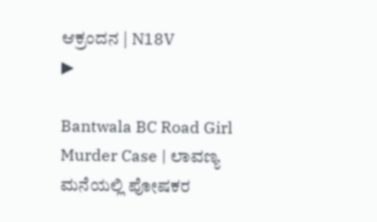ಆಕ್ರಂದನ | N18V
▶

Bantwala BC Road Girl Murder Case | ಲಾವಣ್ಯ ಮನೆಯಲ್ಲಿ ಪೋಷಕರ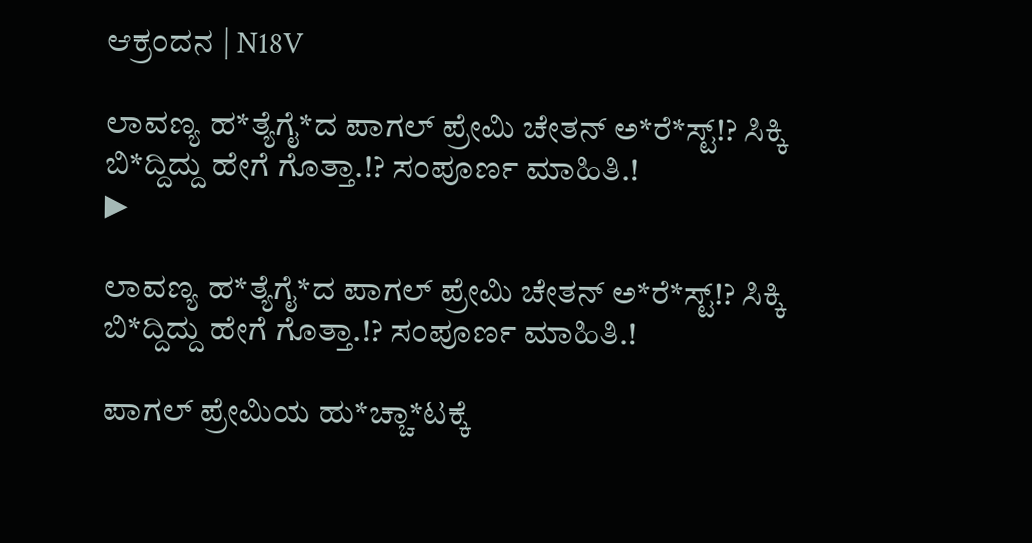ಆಕ್ರಂದನ | N18V

ಲಾವಣ್ಯ ಹ*ತ್ಯೆಗೈ*ದ ಪಾಗಲ್ ಪ್ರೇಮಿ ಚೇತನ್‌ ಅ*ರೆ*ಸ್ಟ್!? ಸಿಕ್ಕಿ ಬಿ*ದ್ದಿದ್ದು ಹೇಗೆ ಗೊತ್ತಾ.!? ಸಂಪೂರ್ಣ ಮಾಹಿತಿ.!
▶

ಲಾವಣ್ಯ ಹ*ತ್ಯೆಗೈ*ದ ಪಾಗಲ್ ಪ್ರೇಮಿ ಚೇತನ್‌ ಅ*ರೆ*ಸ್ಟ್!? ಸಿಕ್ಕಿ ಬಿ*ದ್ದಿದ್ದು ಹೇಗೆ ಗೊತ್ತಾ.!? ಸಂಪೂರ್ಣ ಮಾಹಿತಿ.!

ಪಾಗಲ್ ಪ್ರೇಮಿಯ ಹು*ಚ್ಚಾ*ಟಕ್ಕೆ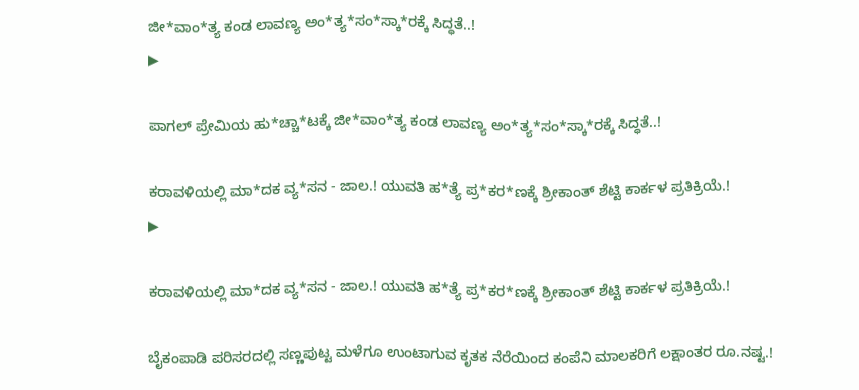ಜೀ*ವಾಂ*ತ್ಯ ಕಂಡ ಲಾವಣ್ಯ ಅಂ*ತ್ಯ*ಸಂ*ಸ್ಕಾ*ರಕ್ಕೆ ಸಿದ್ಧತೆ..!
▶

ಪಾಗಲ್ ಪ್ರೇಮಿಯ ಹು*ಚ್ಚಾ*ಟಕ್ಕೆ ಜೀ*ವಾಂ*ತ್ಯ ಕಂಡ ಲಾವಣ್ಯ ಅಂ*ತ್ಯ*ಸಂ*ಸ್ಕಾ*ರಕ್ಕೆ ಸಿದ್ಧತೆ..!

ಕರಾವಳಿಯಲ್ಲಿ ಮಾ*ದಕ ವ್ಯ*ಸನ - ಜಾಲ.! ಯುವತಿ ಹ*ತ್ಯೆ ಪ್ರ*ಕರ*ಣಕ್ಕೆ ಶ್ರೀಕಾಂತ್ ಶೆಟ್ಟಿ ಕಾರ್ಕಳ ಪ್ರತಿಕ್ರಿಯೆ.!
▶

ಕರಾವಳಿಯಲ್ಲಿ ಮಾ*ದಕ ವ್ಯ*ಸನ - ಜಾಲ.! ಯುವತಿ ಹ*ತ್ಯೆ ಪ್ರ*ಕರ*ಣಕ್ಕೆ ಶ್ರೀಕಾಂತ್ ಶೆಟ್ಟಿ ಕಾರ್ಕಳ ಪ್ರತಿಕ್ರಿಯೆ.!

ಬೈಕಂಪಾಡಿ ಪರಿಸರದಲ್ಲಿ ಸಣ್ಣಪುಟ್ಟ ಮಳೆಗೂ ಉಂಟಾಗುವ ಕೃತಕ ನೆರೆಯಿಂದ ಕಂಪೆನಿ ಮಾಲಕರಿಗೆ ಲಕ್ಷಾಂತರ ರೂ.ನಷ್ಟ.!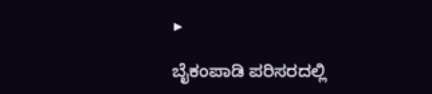▶

ಬೈಕಂಪಾಡಿ ಪರಿಸರದಲ್ಲಿ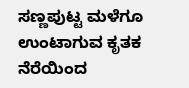ಸಣ್ಣಪುಟ್ಟ ಮಳೆಗೂ ಉಂಟಾಗುವ ಕೃತಕ ನೆರೆಯಿಂದ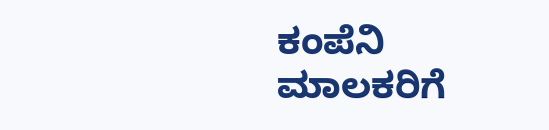ಕಂಪೆನಿ ಮಾಲಕರಿಗೆ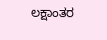ಲಕ್ಷಾಂತರ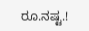ರೂ.ನಷ್ಟ.!